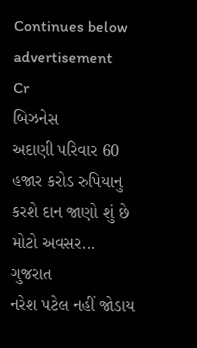Continues below advertisement
Cr
બિઝનેસ
અદાણી પરિવાર 60 હજાર કરોડ રુપિયાનુ કરશે દાન જાણો શું છે મોટો અવસર...
ગુજરાત
નરેશ પટેલ નહીં જોડાય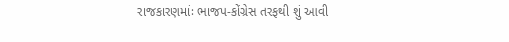રાજકારણમાંઃ ભાજપ-કોંગ્રેસ તરફથી શું આવી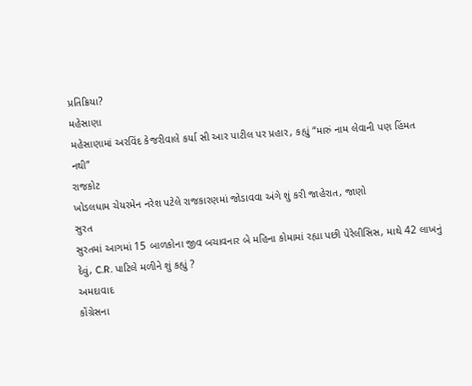પ્રતિક્રિયા?
મહેસાણા
મહેસાણામાં અરવિંદ કેજરીવાલે કર્યા સી આર પાટીલ પર પ્રહાર, કહ્યું “મારું નામ લેવાની પણ હિંમત નથી”
રાજકોટ
ખોડલધામ ચેયરમેન નરેશ પટેલે રાજકારણમાં જોડાવવા અંગે શું કરી જાહેરાત, જાણો
સુરત
સુરતમાં આગમાં 15 બાળકોના જીવ બચાવનાર બે મહિના કોમામાં રહ્યા પછી પેરેલીસિસ, માથે 42 લાખનું દેવું, C.R. પાટિલે મળીને શું કહ્યું ?
અમદાવાદ
કોંગ્રેસના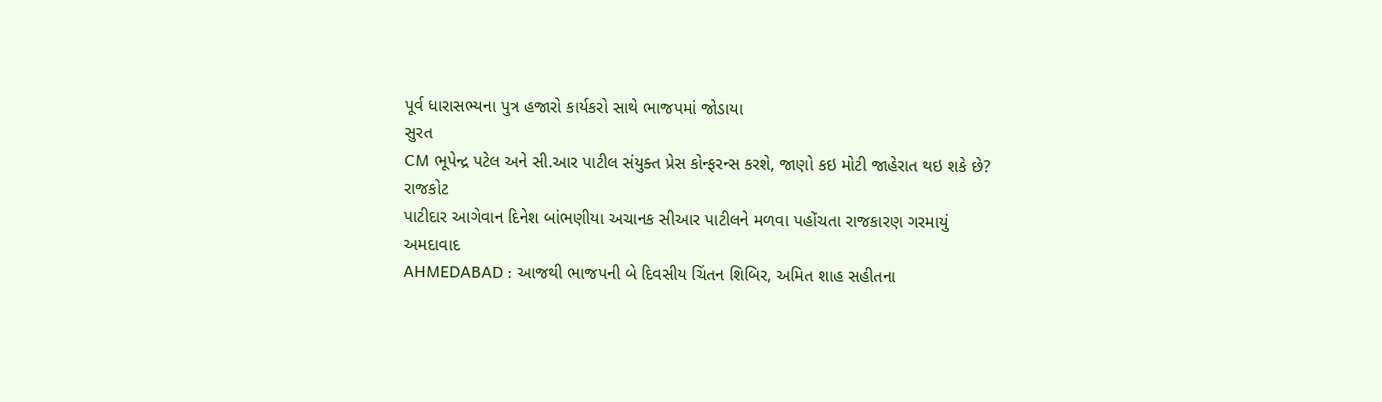પૂર્વ ધારાસભ્યના પુત્ર હજારો કાર્યકરો સાથે ભાજપમાં જોડાયા
સુરત
CM ભૂપેન્દ્ર પટેલ અને સી.આર પાટીલ સંયુક્ત પ્રેસ કોન્ફરન્સ કરશે, જાણો કઇ મોટી જાહેરાત થઇ શકે છે?
રાજકોટ
પાટીદાર આગેવાન દિનેશ બાંભણીયા અચાનક સીઆર પાટીલને મળવા પહોંચતા રાજકારણ ગરમાયું
અમદાવાદ
AHMEDABAD : આજથી ભાજપની બે દિવસીય ચિંતન શિબિર, અમિત શાહ સહીતના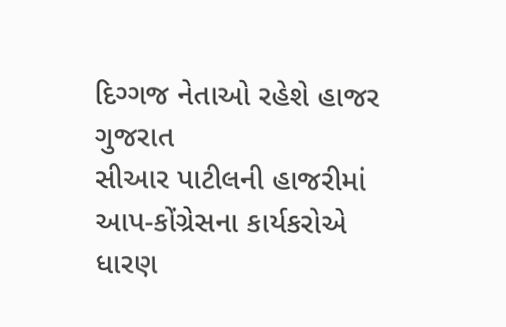દિગ્ગજ નેતાઓ રહેશે હાજર
ગુજરાત
સીઆર પાટીલની હાજરીમાં આપ-કોંગ્રેસના કાર્યકરોએ ધારણ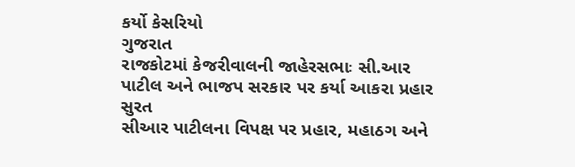કર્યો કેસરિયો
ગુજરાત
રાજકોટમાં કેજરીવાલની જાહેરસભાઃ સી.આર પાટીલ અને ભાજપ સરકાર પર કર્યા આકરા પ્રહાર
સુરત
સીઆર પાટીલના વિપક્ષ પર પ્રહાર, મહાઠગ અને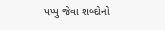પપ્પુ જેવા શબ્દોનો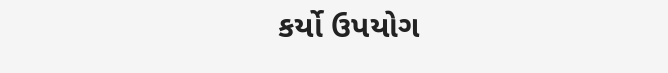કર્યો ઉપયોગ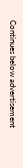Continues below advertisement